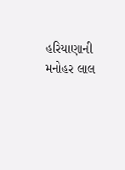હરિયાણાની મનોહર લાલ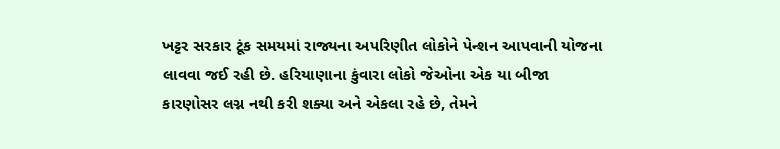ખટ્ટર સરકાર ટૂંક સમયમાં રાજ્યના અપરિણીત લોકોને પેન્શન આપવાની યોજના લાવવા જઈ રહી છે. હરિયાણાના કુંવારા લોકો જેઓના એક યા બીજા કારણોસર લગ્ન નથી કરી શક્યા અને એકલા રહે છે, તેમને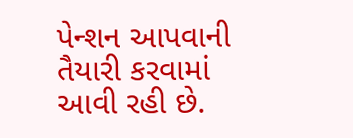પેન્શન આપવાની તૈયારી કરવામાં આવી રહી છે.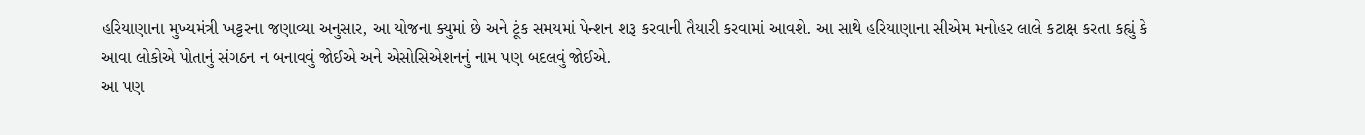હરિયાણાના મુખ્યમંત્રી ખટ્ટરના જણાવ્યા અનુસાર, આ યોજના ક્યુમાં છે અને ટૂંક સમયમાં પેન્શન શરૂ કરવાની તૈયારી કરવામાં આવશે. આ સાથે હરિયાણાના સીએમ મનોહર લાલે કટાક્ષ કરતા કહ્યું કે આવા લોકોએ પોતાનું સંગઠન ન બનાવવું જોઈએ અને એસોસિએશનનું નામ પણ બદલવું જોઈએ.
આ પણ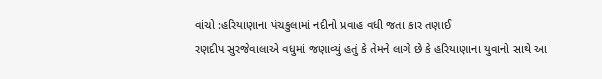વાંચો :હરિયાણાના પંચકુલામાં નદીનો પ્રવાહ વધી જતા કાર તણાઈ
રણદીપ સુરજેવાલાએ વધુમાં જણાવ્યું હતું કે તેમને લાગે છે કે હરિયાણાના યુવાનો સાથે આ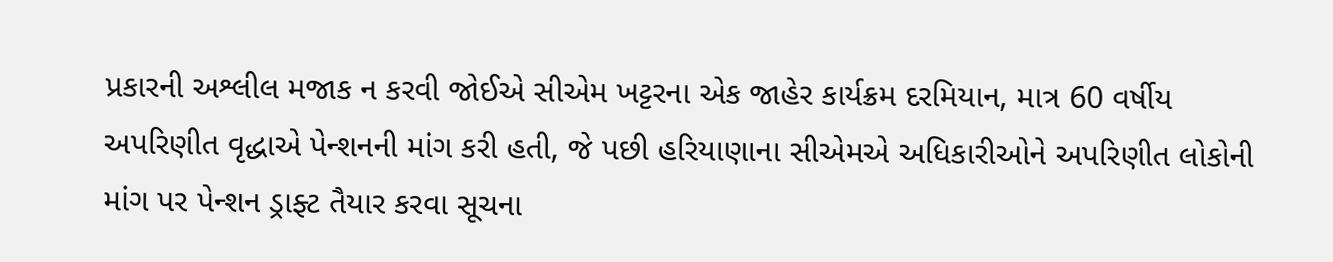પ્રકારની અશ્લીલ મજાક ન કરવી જોઈએ સીએમ ખટ્ટરના એક જાહેર કાર્યક્રમ દરમિયાન, માત્ર 60 વર્ષીય અપરિણીત વૃદ્ધાએ પેન્શનની માંગ કરી હતી, જે પછી હરિયાણાના સીએમએ અધિકારીઓને અપરિણીત લોકોની માંગ પર પેન્શન ડ્રાફ્ટ તૈયાર કરવા સૂચના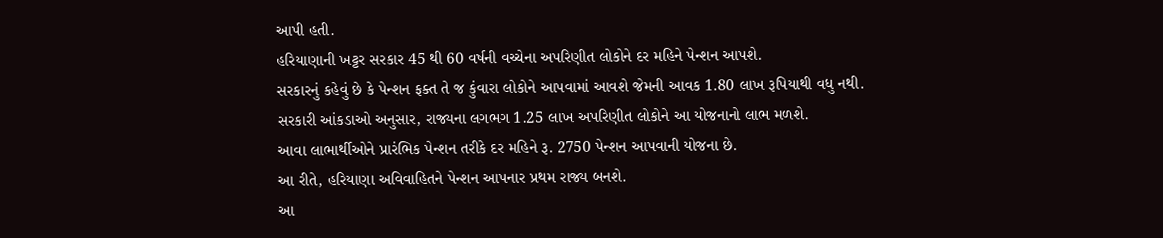આપી હતી.
હરિયાણાની ખટ્ટર સરકાર 45 થી 60 વર્ષની વચ્ચેના અપરિણીત લોકોને દર મહિને પેન્શન આપશે.
સરકારનું કહેવું છે કે પેન્શન ફક્ત તે જ કુંવારા લોકોને આપવામાં આવશે જેમની આવક 1.80 લાખ રૂપિયાથી વધુ નથી.
સરકારી આંકડાઓ અનુસાર, રાજ્યના લગભગ 1.25 લાખ અપરિણીત લોકોને આ યોજનાનો લાભ મળશે.
આવા લાભાર્થીઓને પ્રારંભિક પેન્શન તરીકે દર મહિને રૂ. 2750 પેન્શન આપવાની યોજના છે.
આ રીતે, હરિયાણા અવિવાહિતને પેન્શન આપનાર પ્રથમ રાજ્ય બનશે.
આ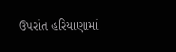ઉપરાંત હરિયાણામાં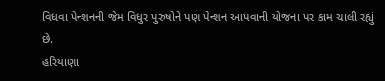વિધવા પેન્શનની જેમ વિધુર પુરુષોને પણ પેન્શન આપવાની યોજના પર કામ ચાલી રહ્યું છે.
હરિયાણા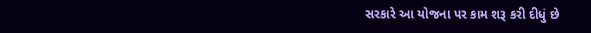સરકારે આ યોજના પર કામ શરૂ કરી દીધું છે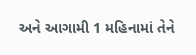અને આગામી 1 મહિનામાં તેને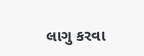લાગુ કરવા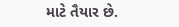માટે તૈયાર છે.